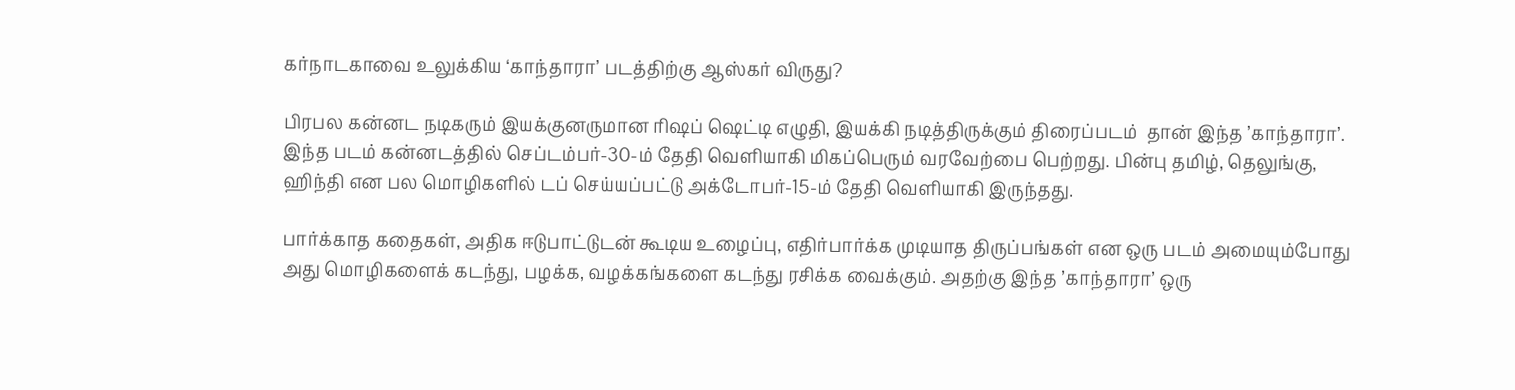கர்நாடகாவை உலுக்கிய ‘காந்தாரா’ படத்திற்கு ஆஸ்கர் விருது?

பிரபல கன்னட நடிகரும் இயக்குனருமான ரிஷப் ஷெட்டி எழுதி, இயக்கி நடித்திருக்கும் திரைப்படம்  தான் இந்த ’காந்தாரா’. இந்த படம் கன்னடத்தில் செப்டம்பர்-30-ம் தேதி வெளியாகி மிகப்பெரும் வரவேற்பை பெற்றது. பின்பு தமிழ், தெலுங்கு, ஹிந்தி என பல மொழிகளில் டப் செய்யப்பட்டு அக்டோபர்-15-ம் தேதி வெளியாகி இருந்தது.

பார்க்காத கதைகள், அதிக ஈடுபாட்டுடன் கூடிய உழைப்பு, எதிர்பார்க்க முடியாத திருப்பங்கள் என ஒரு படம் அமையும்போது அது மொழிகளைக் கடந்து, பழக்க, வழக்கங்களை கடந்து ரசிக்க வைக்கும். அதற்கு இந்த ’காந்தாரா’ ஒரு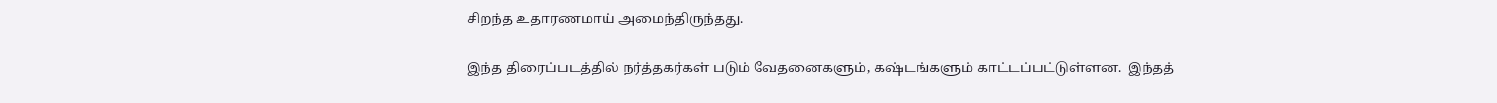சிறந்த உதாரணமாய் அமைந்திருந்தது.

இந்த திரைப்படத்தில் நர்த்தகர்கள் படும் வேதனைகளும், கஷ்டங்களும் காட்டப்பட்டுள்ளன.  இந்தத்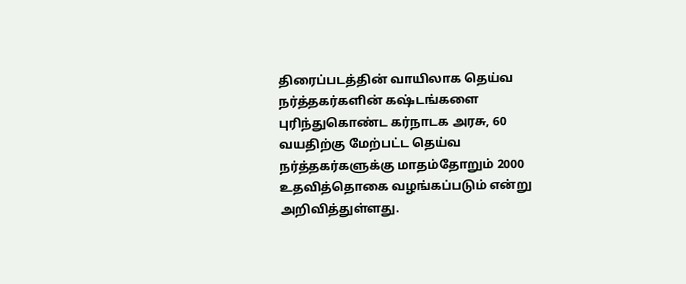திரைப்படத்தின் வாயிலாக தெய்வ நர்த்தகர்களின் கஷ்டங்களை புரிந்துகொண்ட கர்நாடக அரசு, 60 வயதிற்கு மேற்பட்ட தெய்வ நர்த்தகர்களுக்கு மாதம்தோறும் 2000 உதவித்தொகை வழங்கப்படும் என்று அறிவித்துள்ளது.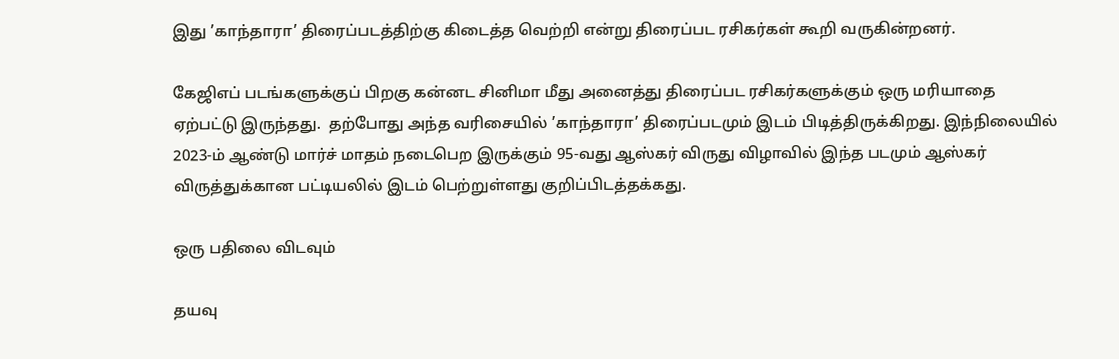இது ’காந்தாரா’ திரைப்படத்திற்கு கிடைத்த வெற்றி என்று திரைப்பட ரசிகர்கள் கூறி வருகின்றனர்.

கேஜிஎப் படங்களுக்குப் பிறகு கன்னட சினிமா மீது அனைத்து திரைப்பட ரசிகர்களுக்கும் ஒரு மரியாதை ஏற்பட்டு இருந்தது.  தற்போது அந்த வரிசையில் ’காந்தாரா’ திரைப்படமும் இடம் பிடித்திருக்கிறது. இந்நிலையில் 2023-ம் ஆண்டு மார்ச் மாதம் நடைபெற இருக்கும் 95-வது ஆஸ்கர் விருது விழாவில் இந்த படமும் ஆஸ்கர் விருத்துக்கான பட்டியலில் இடம் பெற்றுள்ளது குறிப்பிடத்தக்கது.

ஒரு பதிலை விடவும்

தயவு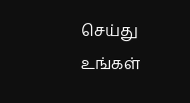செய்து உங்கள்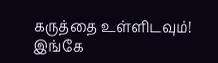கருத்தை உள்ளிடவும்!
இங்கே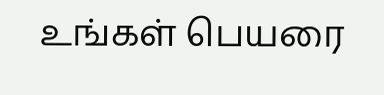உங்கள் பெயரை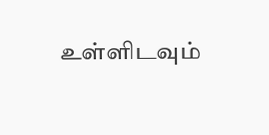உள்ளிடவும்